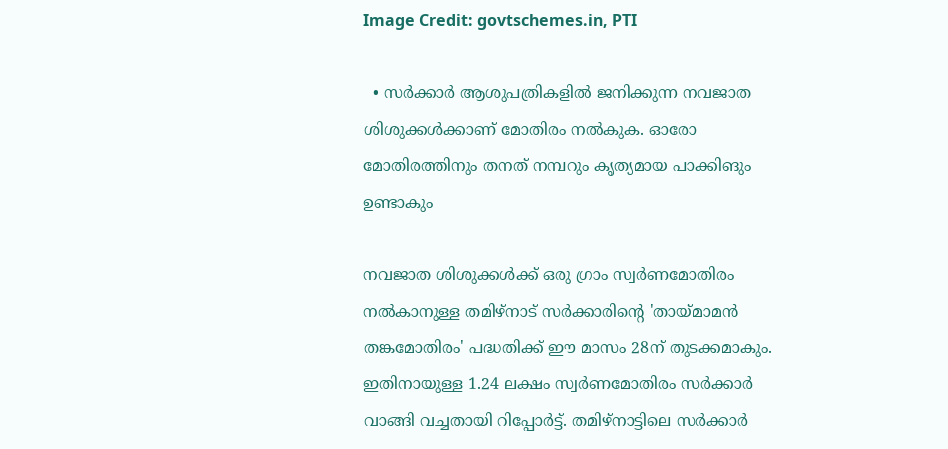Image Credit: govtschemes.in, PTI

  • സര്‍ക്കാര്‍ ആശുപത്രികളില്‍ ജനിക്കുന്ന നവജാത ശിശുക്കള്‍ക്കാണ് മോതിരം നല്‍കുക. ഓരോ മോതിരത്തിനും തനത് നമ്പറും കൃത്യമായ പാക്കിങും ഉണ്ടാകും

നവജാത ശിശുക്കള്‍ക്ക് ഒരു ഗ്രാം സ്വര്‍ണമോതിരം നല്‍കാനുള്ള തമിഴ്നാട് സര്‍ക്കാരിന്‍റെ 'തായ്മാമന്‍ തങ്കമോതിരം' പദ്ധതിക്ക് ഈ മാസം 28ന് തുടക്കമാകും. ഇതിനായുള്ള 1.24 ലക്ഷം സ്വര്‍ണമോതിരം സര്‍ക്കാര്‍ വാങ്ങി വച്ചതായി റിപ്പോര്‍ട്ട്. തമിഴ്നാട്ടിലെ സര്‍ക്കാര്‍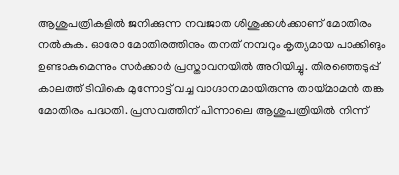ആശുപത്രികളില്‍ ജനിക്കുന്ന നവജാത ശിശുക്കള്‍ക്കാണ് മോതിരം നല്‍കുക. ഓരോ മോതിരത്തിനും തനത് നമ്പറും കൃത്യമായ പാക്കിങും ഉണ്ടാകുമെന്നും സര്‍ക്കാര്‍ പ്രസ്താവനയില്‍ അറിയിച്ചു. തിരഞ്ഞെടുപ്പ് കാലത്ത് ടിവികെ മുന്നോട്ട് വച്ച വാഗ്ദാനമായിരുന്നു തായ്മാമന്‍ തങ്ക മോതിരം പദ്ധതി. പ്രസവത്തിന് പിന്നാലെ ആശുപത്രിയില്‍ നിന്ന്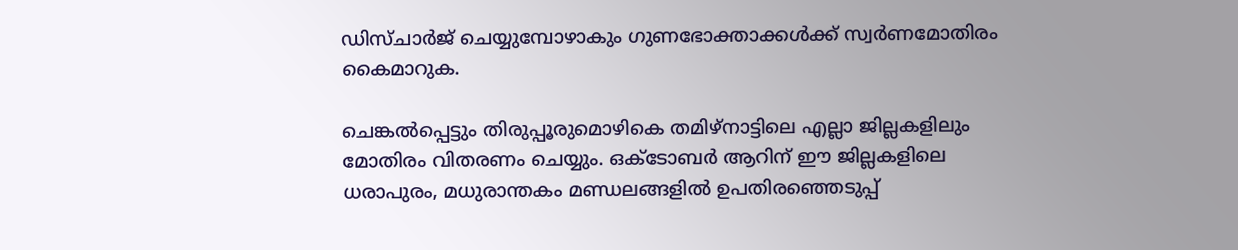ഡിസ്ചാര്‍ജ് ചെയ്യുമ്പോഴാകും ഗുണഭോക്താക്കള്‍ക്ക് സ്വര്‍ണമോതിരം കൈമാറുക.

ചെങ്കല്‍പ്പെട്ടും തിരുപ്പൂരുമൊഴികെ തമിഴ്നാട്ടിലെ എല്ലാ ജില്ലകളിലും മോതിരം വിതരണം ചെയ്യും. ഒക്ടോബര്‍ ആറിന് ഈ ജില്ലകളിലെ ധരാപുരം, മധുരാന്തകം മണ്ഡലങ്ങളില്‍ ഉപതിരഞ്ഞെടുപ്പ്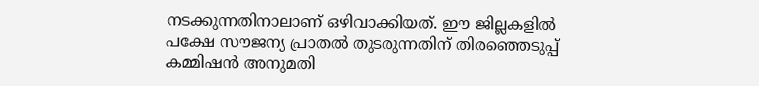നടക്കുന്നതിനാലാണ് ഒഴിവാക്കിയത്. ഈ ജില്ലകളില്‍ പക്ഷേ സൗജന്യ പ്രാതല്‍ തുടരുന്നതിന് തിരഞ്ഞെടുപ്പ് കമ്മിഷന്‍ അനുമതി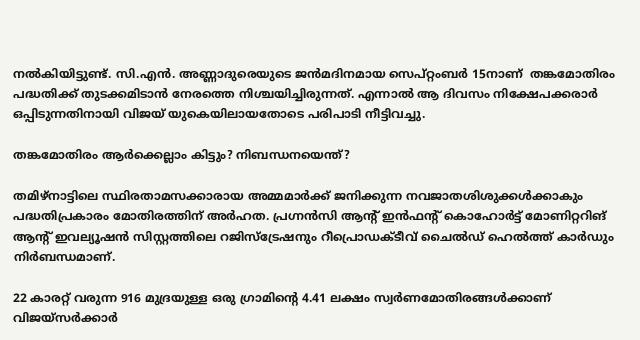നല്‍കിയിട്ടുണ്ട്. സി.എന്‍. അണ്ണാദുരെയുടെ ജന്‍മദിനമായ സെപ്റ്റംബര്‍ 15നാണ്  തങ്കമോതിരം പദ്ധതിക്ക് തുടക്കമിടാന്‍ നേരത്തെ നിശ്ചയിച്ചിരുന്നത്. എന്നാല്‍ ആ ദിവസം നിക്ഷേപക്കരാര്‍ ഒപ്പിടുന്നതിനായി വിജയ് യുകെയിലായതോടെ പരിപാടി നീട്ടിവച്ചു.

തങ്കമോതിരം ആര്‍ക്കെല്ലാം കിട്ടും? നിബന്ധനയെന്ത്?

തമിഴ്നാട്ടിലെ സ്ഥിരതാമസക്കാരായ അമ്മമാര്‍ക്ക് ജനിക്കുന്ന നവജാതശിശുക്കള്‍ക്കാകും പദ്ധതിപ്രകാരം മോതിരത്തിന് അര്‍ഹത. പ്രഗ്നന്‍സി ആന്‍റ് ഇന്‍ഫന്‍റ് കൊഹോര്‍ട്ട് മോണിറ്ററിങ് ആന്‍റ് ഇവല്യൂഷന്‍ സിസ്റ്റത്തിലെ റജിസ്ട്രേഷനും റീപ്രൊഡക്ടീവ് ചൈല്‍ഡ് ഹെല്‍ത്ത് കാര്‍ഡും നിര്‍ബന്ധമാണ്.

22 കാരറ്റ് വരുന്ന 916 മുദ്രയുള്ള ഒരു ഗ്രാമിന്റെ 4.41 ലക്ഷം സ്വര്‍ണമോതിരങ്ങള്‍ക്കാണ് വിജയ്സര്‍ക്കാര്‍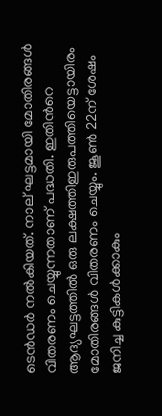ടെന്‍ഡര്‍ നല്‍കിയത്. നാല് ഘട്ടമായി മോതിരങ്ങള്‍ വിതരണം ചെയ്യുന്നതാണ് പദ്ധതി. ഇതിന്‍റെ ആദ്യഘട്ടത്തില്‍ ഒരു ലക്ഷത്തിഇരുപത്തിയെട്ടായിരം മോതിരങ്ങള്‍ വിതരണം ചെയ്യും. ജൂണ്‍ 22ന് ശേഷം ജനിച്ച കുട്ടികള്‍ക്കാകും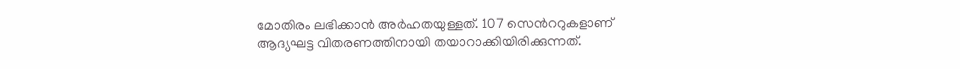മോതിരം ലഭിക്കാന്‍ അര്‍ഹതയുള്ളത്. 107 സെന്‍ററുകളാണ് ആദ്യഘട്ട വിതരണത്തിനായി തയാറാക്കിയിരിക്കുന്നത്.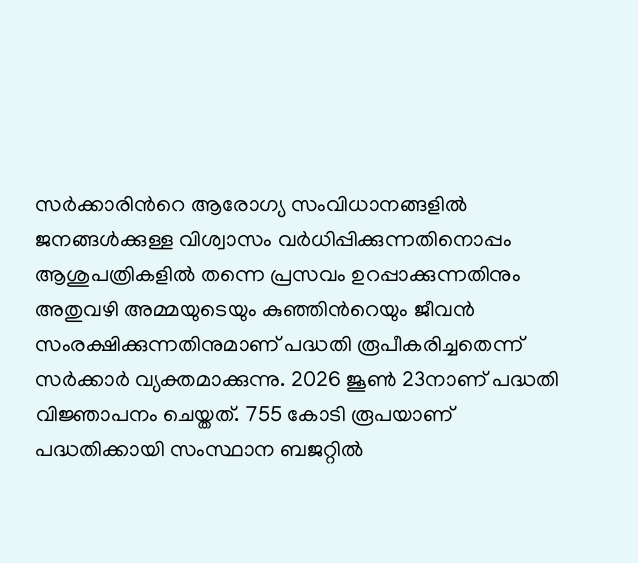സര്‍ക്കാരിന്‍റെ ആരോഗ്യ സംവിധാനങ്ങളില്‍ ജനങ്ങള്‍ക്കുള്ള വിശ്വാസം വര്‍ധിപ്പിക്കുന്നതിനൊപ്പം ആശുപത്രികളില്‍ തന്നെ പ്രസവം ഉറപ്പാക്കുന്നതിനും അതുവഴി അമ്മയുടെയും കുഞ്ഞിന്‍റെയും ജീവന്‍ സംരക്ഷിക്കുന്നതിനുമാണ് പദ്ധതി രൂപീകരിച്ചതെന്ന് സര്‍ക്കാര്‍ വ്യക്തമാക്കുന്നു. 2026 ജൂണ്‍ 23നാണ് പദ്ധതി വിജ്ഞാപനം ചെയ്തത്. 755 കോടി രൂപയാണ് പദ്ധതിക്കായി സംസ്ഥാന ബജറ്റില്‍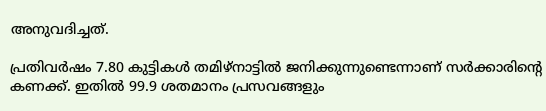അനുവദിച്ചത്.

പ്രതിവര്‍ഷം 7.80 കുട്ടികള്‍ തമിഴ്നാട്ടില്‍ ജനിക്കുന്നുണ്ടെന്നാണ് സര്‍ക്കാരിന്‍റെ കണക്ക്. ഇതില്‍ 99.9 ശതമാനം പ്രസവങ്ങളും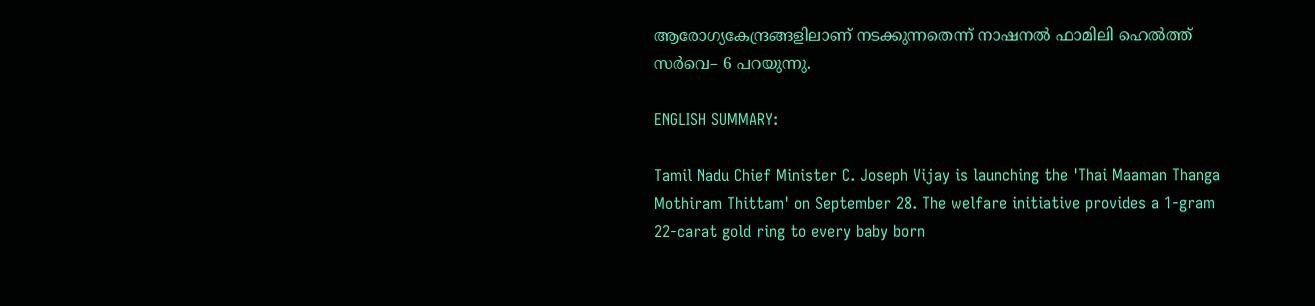ആരോഗ്യകേന്ദ്രങ്ങളിലാണ് നടക്കുന്നതെന്ന് നാഷനല്‍ ഫാമിലി ഹെല്‍ത്ത് സര്‍വെ– 6 പറയുന്നു.

ENGLISH SUMMARY:

Tamil Nadu Chief Minister C. Joseph Vijay is launching the 'Thai Maaman Thanga Mothiram Thittam' on September 28. The welfare initiative provides a 1-gram 22-carat gold ring to every baby born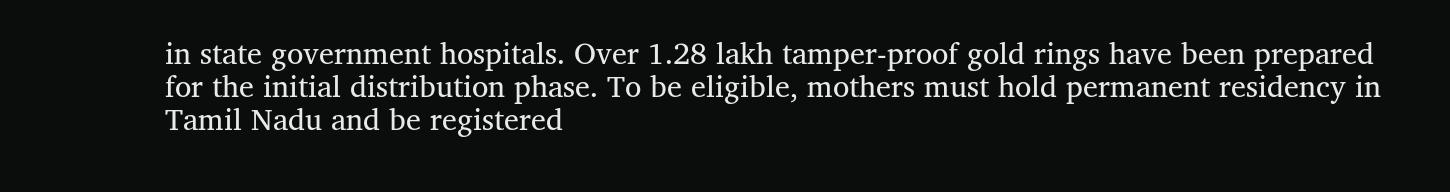in state government hospitals. Over 1.28 lakh tamper-proof gold rings have been prepared for the initial distribution phase. To be eligible, mothers must hold permanent residency in Tamil Nadu and be registered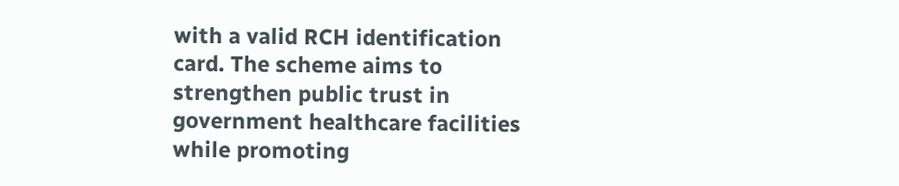with a valid RCH identification card. The scheme aims to strengthen public trust in government healthcare facilities while promoting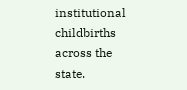institutional childbirths across the state.